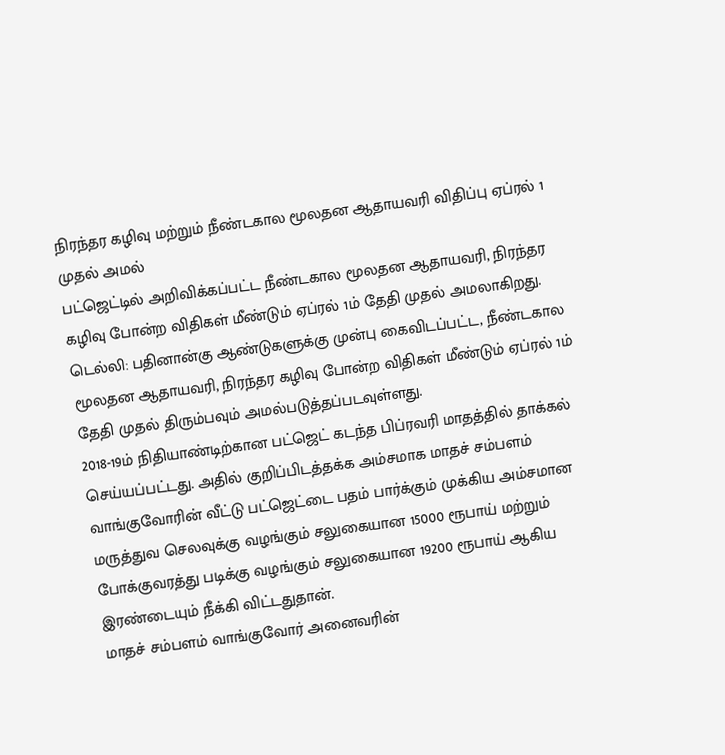நிரந்தர கழிவு மற்றும் நீண்டகால மூலதன ஆதாயவரி விதிப்பு ஏப்ரல் 1 முதல் அமல்
பட்ஜெட்டில் அறிவிக்கப்பட்ட நீண்டகால மூலதன ஆதாயவரி, நிரந்தர கழிவு போன்ற விதிகள் மீண்டும் ஏப்ரல் 1ம் தேதி முதல் அமலாகிறது.
டெல்லி: பதினான்கு ஆண்டுகளுக்கு முன்பு கைவிடப்பட்ட, நீண்டகால மூலதன ஆதாயவரி, நிரந்தர கழிவு போன்ற விதிகள் மீண்டும் ஏப்ரல் 1ம் தேதி முதல் திரும்பவும் அமல்படுத்தப்படவுள்ளது.
2018-19ம் நிதியாண்டிற்கான பட்ஜெட் கடந்த பிப்ரவரி மாதத்தில் தாக்கல் செய்யப்பட்டது. அதில் குறிப்பிடத்தக்க அம்சமாக மாதச் சம்பளம் வாங்குவோரின் வீட்டு பட்ஜெட்டை பதம் பார்க்கும் முக்கிய அம்சமான மருத்துவ செலவுக்கு வழங்கும் சலுகையான 15000 ரூபாய் மற்றும் போக்குவரத்து படிக்கு வழங்கும் சலுகையான 19200 ரூபாய் ஆகிய இரண்டையும் நீக்கி விட்டதுதான்.
மாதச் சம்பளம் வாங்குவோர் அனைவரின்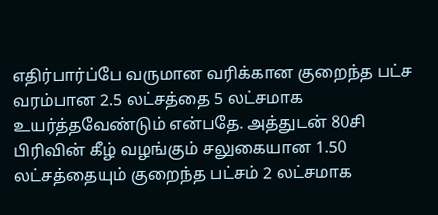எதிர்பார்ப்பே வருமான வரிக்கான குறைந்த பட்ச வரம்பான 2.5 லட்சத்தை 5 லட்சமாக உயர்த்தவேண்டும் என்பதே. அத்துடன் 80சி பிரிவின் கீழ் வழங்கும் சலுகையான 1.50 லட்சத்தையும் குறைந்த பட்சம் 2 லட்சமாக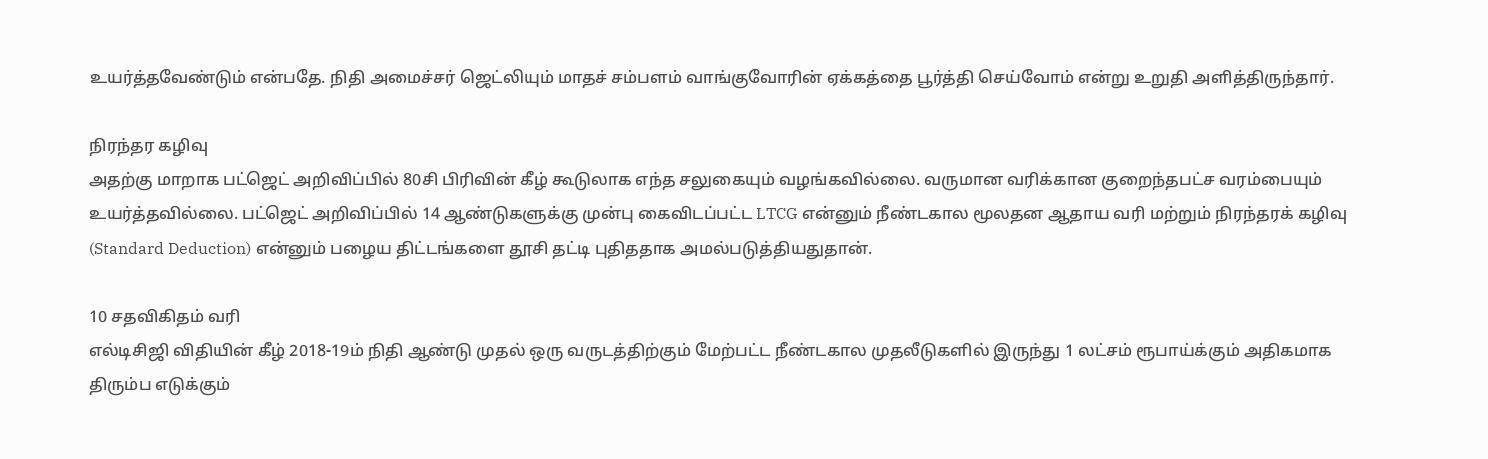உயர்த்தவேண்டும் என்பதே. நிதி அமைச்சர் ஜெட்லியும் மாதச் சம்பளம் வாங்குவோரின் ஏக்கத்தை பூர்த்தி செய்வோம் என்று உறுதி அளித்திருந்தார்.

நிரந்தர கழிவு
அதற்கு மாறாக பட்ஜெட் அறிவிப்பில் 80சி பிரிவின் கீழ் கூடுலாக எந்த சலுகையும் வழங்கவில்லை. வருமான வரிக்கான குறைந்தபட்ச வரம்பையும் உயர்த்தவில்லை. பட்ஜெட் அறிவிப்பில் 14 ஆண்டுகளுக்கு முன்பு கைவிடப்பட்ட LTCG என்னும் நீண்டகால மூலதன ஆதாய வரி மற்றும் நிரந்தரக் கழிவு (Standard Deduction) என்னும் பழைய திட்டங்களை தூசி தட்டி புதிததாக அமல்படுத்தியதுதான்.

10 சதவிகிதம் வரி
எல்டிசிஜி விதியின் கீழ் 2018-19ம் நிதி ஆண்டு முதல் ஒரு வருடத்திற்கும் மேற்பட்ட நீண்டகால முதலீடுகளில் இருந்து 1 லட்சம் ரூபாய்க்கும் அதிகமாக திரும்ப எடுக்கும்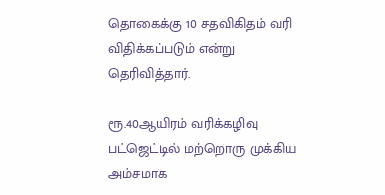தொகைக்கு 10 சதவிகிதம் வரி விதிக்கப்படும் என்று தெரிவித்தார்.

ரூ.40ஆயிரம் வரிக்கழிவு
பட்ஜெட்டில் மற்றொரு முக்கிய அம்சமாக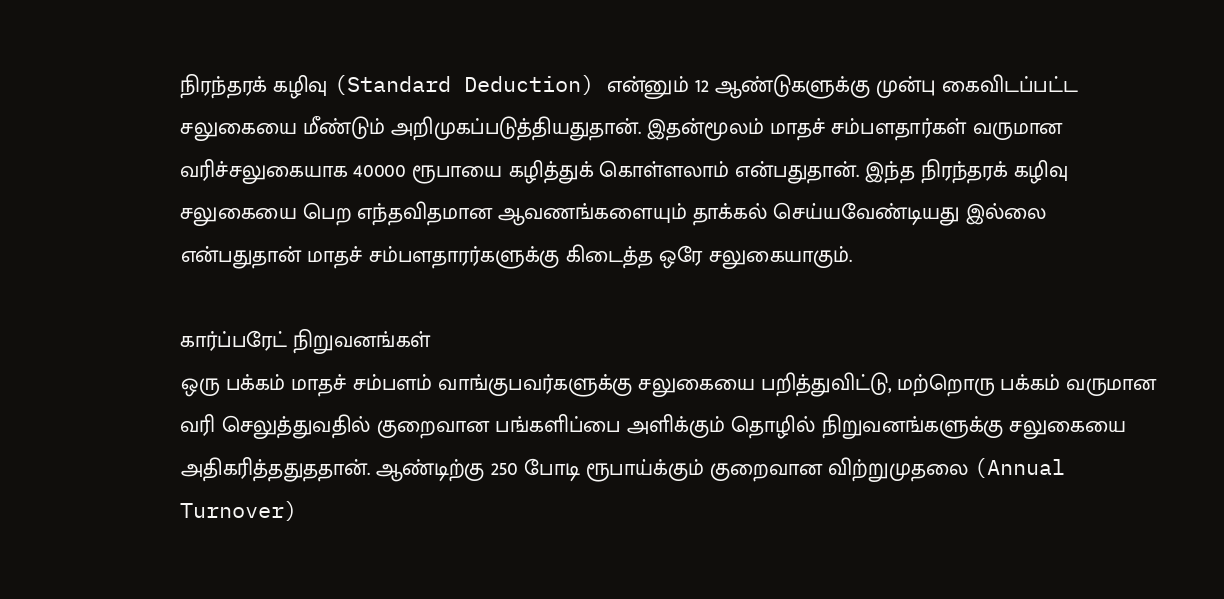நிரந்தரக் கழிவு (Standard Deduction) என்னும் 12 ஆண்டுகளுக்கு முன்பு கைவிடப்பட்ட சலுகையை மீண்டும் அறிமுகப்படுத்தியதுதான். இதன்மூலம் மாதச் சம்பளதார்கள் வருமான வரிச்சலுகையாக 40000 ரூபாயை கழித்துக் கொள்ளலாம் என்பதுதான். இந்த நிரந்தரக் கழிவு சலுகையை பெற எந்தவிதமான ஆவணங்களையும் தாக்கல் செய்யவேண்டியது இல்லை என்பதுதான் மாதச் சம்பளதாரர்களுக்கு கிடைத்த ஒரே சலுகையாகும்.

கார்ப்பரேட் நிறுவனங்கள்
ஒரு பக்கம் மாதச் சம்பளம் வாங்குபவர்களுக்கு சலுகையை பறித்துவிட்டு, மற்றொரு பக்கம் வருமான வரி செலுத்துவதில் குறைவான பங்களிப்பை அளிக்கும் தொழில் நிறுவனங்களுக்கு சலுகையை அதிகரித்ததுததான். ஆண்டிற்கு 250 போடி ரூபாய்க்கும் குறைவான விற்றுமுதலை (Annual Turnover)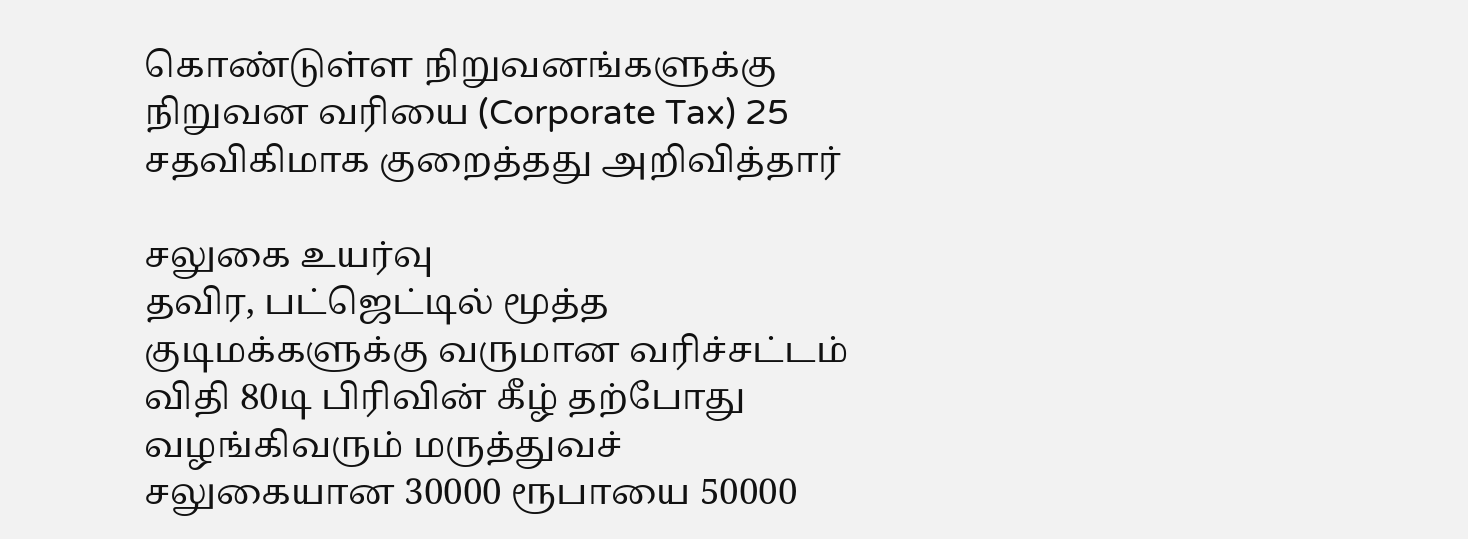கொண்டுள்ள நிறுவனங்களுக்கு நிறுவன வரியை (Corporate Tax) 25 சதவிகிமாக குறைத்தது அறிவித்தார்

சலுகை உயர்வு
தவிர, பட்ஜெட்டில் மூத்த குடிமக்களுக்கு வருமான வரிச்சட்டம் விதி 80டி பிரிவின் கீழ் தற்போது வழங்கிவரும் மருத்துவச் சலுகையான 30000 ரூபாயை 50000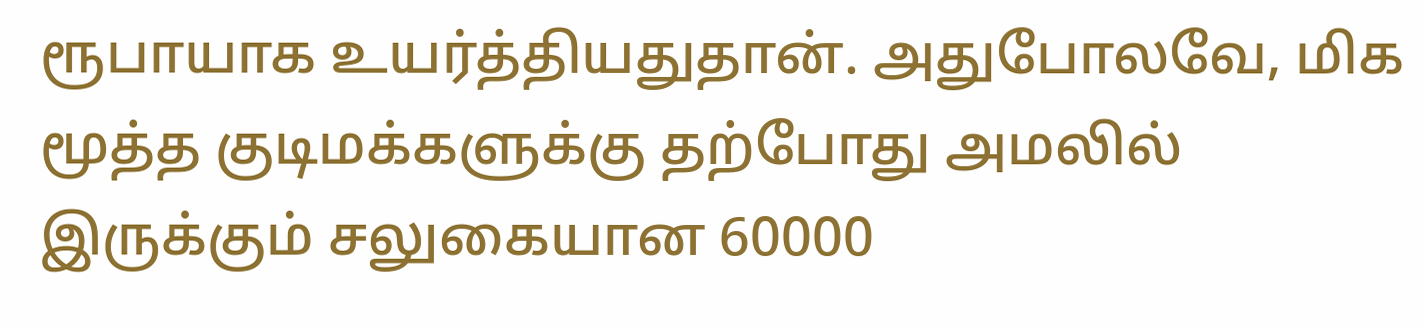ரூபாயாக உயர்த்தியதுதான். அதுபோலவே, மிக மூத்த குடிமக்களுக்கு தற்போது அமலில் இருக்கும் சலுகையான 60000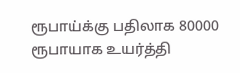ரூபாய்க்கு பதிலாக 80000 ரூபாயாக உயர்த்தி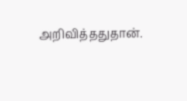அறிவித்ததுதான்.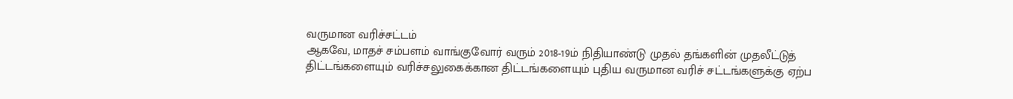வருமான வரிச்சட்டம்
ஆகவே, மாதச் சம்பளம் வாங்குவோர் வரும் 2018-19ம் நிதியாண்டு முதல் தங்களின் முதலீட்டுத் திட்டங்களையும் வரிச்சலுகைக்கான திட்டங்களையும் புதிய வருமான வரிச் சட்டங்களுக்கு ஏற்ப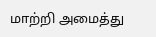மாற்றி அமைத்து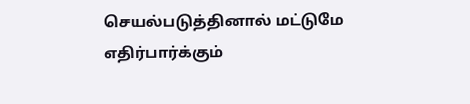செயல்படுத்தினால் மட்டுமே எதிர்பார்க்கும்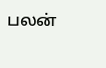பலன்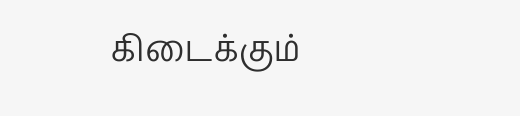கிடைக்கும்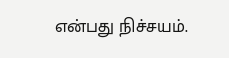என்பது நிச்சயம்.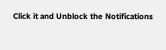Click it and Unblock the Notifications